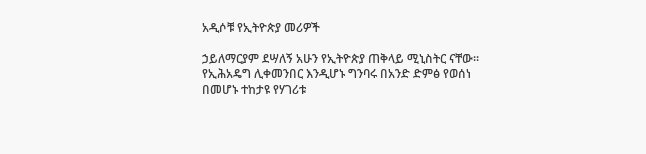አዲሶቹ የኢትዮጵያ መሪዎች

ኃይለማርያም ደሣለኝ አሁን የኢትዮጵያ ጠቅላይ ሚኒስትር ናቸው፡፡ የኢሕአዴግ ሊቀመንበር እንዲሆኑ ግንባሩ በአንድ ድምፅ የወሰነ በመሆኑ ተከታዩ የሃገሪቱ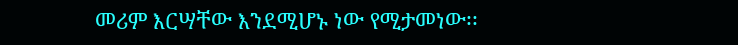መሪም እርሣቸው እንደሚሆኑ ነው የሚታመነው፡፡